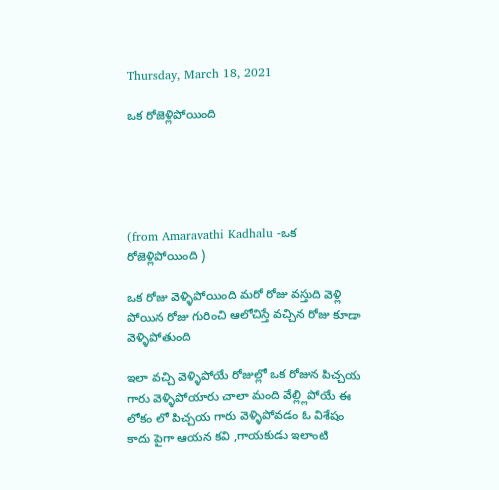Thursday, March 18, 2021

ఒక రోజెళ్లిపోయింది





(from Amaravathi Kadhalu -ఒక రోజెళ్లిపోయింది )

ఒక రోజు వెళ్ళిపోయింది మరో రోజు వస్తుది వెళ్లి పోయిన రోజు గురించి ఆలోచిస్తే వచ్చిన రోజు కూడా వెళ్ళిపోతుంది

ఇలా వచ్చి వెళ్ళిపోయే రోజుల్లో ఒక రోజున పిచ్చయ గారు వెళ్ళిపోయారు చాలా మంది వేల్ల్లిపోయే ఈ లోకం లో పిచ్చయ గారు వెళ్ళిపోవడం ఓ విశేషం  కాదు పైగా ఆయన కవి ,గాయకుడు ఇలాంటి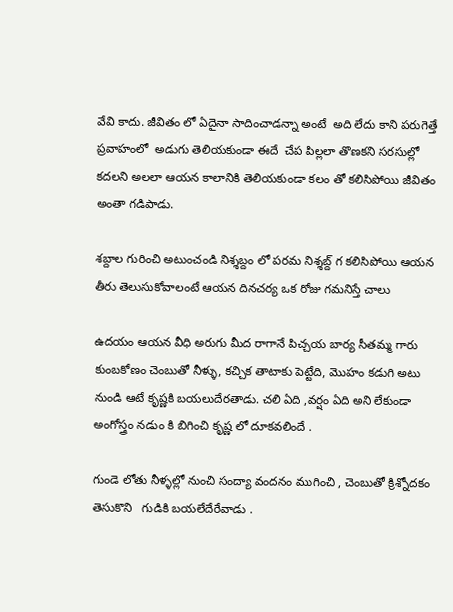వేవి కాదు. జీవితం లో ఏదైనా సాదించాడన్నా అంటే  అది లేదు కాని పరుగెత్తే ప్రవాహంలో  అడుగు తెలియకుండా ఈదే  చేప పిల్లలా తొణకని సరసుల్లో కదలని అలలా ఆయన కాలానికి తెలియకుండా కలం తో కలిసిపోయి జీవితం అంతా గడిపాడు.

శబ్దాల గురించి అటుంచండి నిశ్శబ్దం లో పరమ నిశ్శబ్ద్ గ కలిసిపోయి ఆయన తీరు తెలుసుకోవాలంటే ఆయన దినచర్య ఒక రోజు గమనిస్తే చాలు

ఉదయం ఆయన వీధి అరుగు మీద రాగానే పిచ్చయ బార్య సీతమ్మ గారు కుంబకోణం చెంబుతో నీళ్ళు, కచ్చిక తాటాకు పెట్టేది, మొహం కడుగి అటు నుండి ఆటే కృష్ణకి బయలుదేరతాడు. చలి ఏది ,వర్షం ఏది అని లేకుండా అంగోస్త్రం నడుం కి బిగించి కృష్ణ లో దూకవలిందే .

గుండె లోతు నీళ్ళల్లో నుంచి సంద్యా వందనం ముగించి , చెంబుతో క్రిశ్నోదకం తెసుకొని   గుడికి బయలేదేరేవాడు .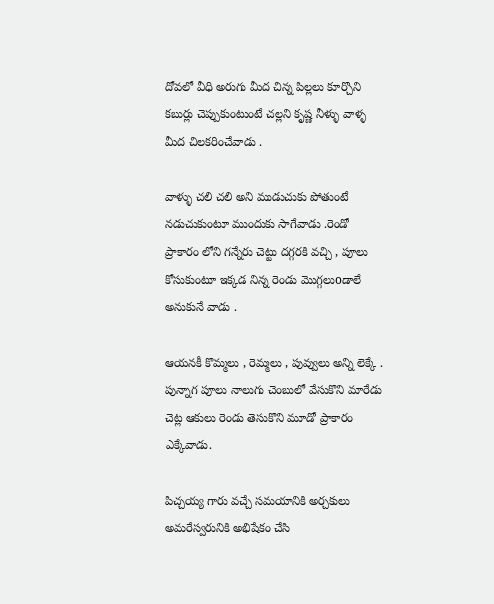దోవలో వీధి అరుగు మీద చిన్న పిల్లలు కూర్చొని కబుర్లు చెప్పుకుంటుంటే చల్లని కృష్ణ నీళ్ళు వాళ్ళ మీద చిలకరించేవాడు .

వాళ్ళు చలి చలి అని ముడుచుకు పోతుంటే నడుచుకుంటూ ముందుకు సాగేవాడు .రెండో ప్రాకారం లోని గన్నేరు చెట్టు దగ్గరకి వచ్చి , పూలు కోసుకుంటూ ఇక్కడ నిన్న రెండు మొగ్గలుoడాలే అనుకునే వాడు .

ఆయనకీ కొమ్మలు , రెమ్మలు , పువ్వులు అన్ని లెక్కే . పున్నాగ పూలు నాలుగు చెంబులో వేసుకొని మారేడు చెట్ల ఆకులు రెండు తెసుకొని మూడో ప్రాకారం ఎక్కేవాడు.

పిచ్చయ్య గారు వచ్చే సమయానికి అర్చకులు అమరేస్వరునికి అభిషేకం చేసి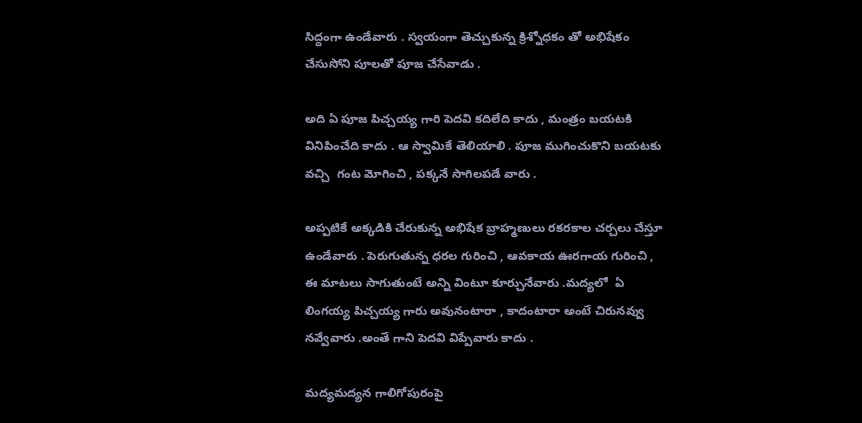సిద్దంగా ఉండేవారు . స్వయంగా తెచ్చుకున్న క్రిశ్నోధకం తో అభిషేకం చేసుసోని పూలతో పూజ చేసేవాడు .

అది ఏ పూజ పిచ్చయ్య గారి పెదవి కదిలేది కాదు , మంత్రం బయటకి వినిపించేది కాదు . ఆ స్వామికే తెలియాలి . పూజ ముగించుకొని బయటకు వచ్చి  గంట మోగించి , పక్కనే సాగిలపడే వారు .

అప్పటికే అక్కడికి చేరుకున్న అభిషేక బ్రాహ్మణులు రకరకాల చర్చలు చేస్తూ ఉండేవారు . పెరుగుతున్న ధరల గురించి , ఆవకాయ ఊరగాయ గురించి , ఈ మాటలు సాగుతుంటే అన్ని వింటూ కూర్చునేవారు .మద్యలో  ఏ లింగయ్య పిచ్చయ్య గారు అవునంటారా , కాదంటారా అంటే చిరునవ్వు నవ్వేవారు .అంతే గాని పెదవి విప్పేవారు కాదు .

మద్యమద్యన గాలిగోపురంపై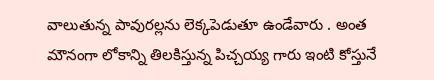వాలుతున్న పావురల్లను లెక్కపెడుతూ ఉండేవారు . అంత మౌనంగా లోకాన్ని తిలకిస్తున్న పిచ్చయ్య గారు ఇంటి కోస్తునే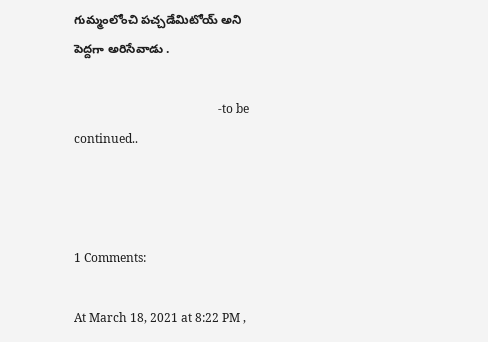గుమ్మంలోంచి పచ్చడేమిటోయ్ అని పెద్దగా అరిసేవాడు .

                                                -to be continued..



1 Comments:

At March 18, 2021 at 8:22 PM ,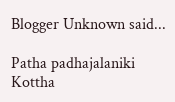Blogger Unknown said...

Patha padhajalaniki
Kottha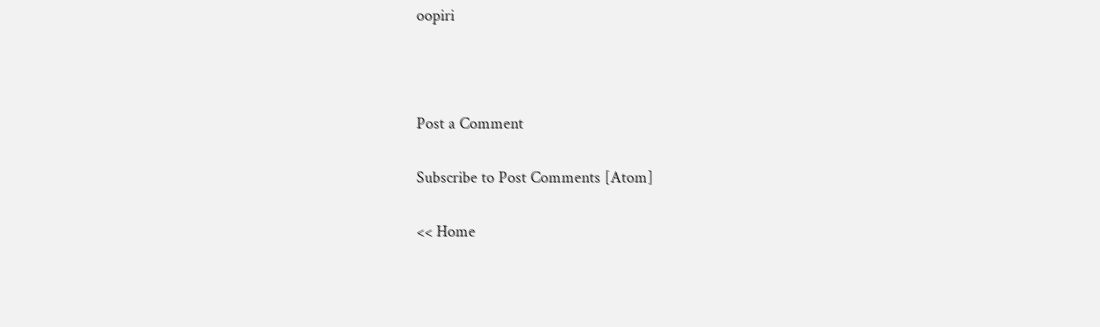oopiri



Post a Comment

Subscribe to Post Comments [Atom]

<< Home